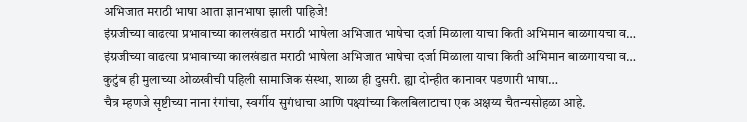अभिजात मराठी भाषा आता ज्ञानभाषा झाली पाहिजे!
इंग्रजीच्या वाढत्या प्रभावाच्या कालखंडात मराठी भाषेला अभिजात भाषेचा दर्जा मिळाला याचा किती अभिमान बाळगायचा व…
इंग्रजीच्या वाढत्या प्रभावाच्या कालखंडात मराठी भाषेला अभिजात भाषेचा दर्जा मिळाला याचा किती अभिमान बाळगायचा व…
कुटुंब ही मुलाच्या ओळखीची पहिली सामाजिक संस्था, शाळा ही दुसरी. ह्या दोन्हीत कानावर पडणारी भाषा…
चैत्र म्हणजे सृष्टीच्या नाना रंगांचा, स्वर्गीय सुगंधाचा आणि पक्ष्यांच्या किलबिलाटाचा एक अक्षय्य चैतन्यसोहळा आहे.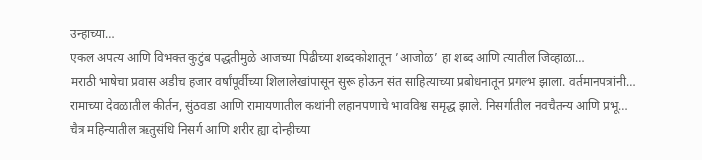उन्हाच्या…
एकल अपत्य आणि विभक्त कुटुंब पद्धतीमुळे आजच्या पिढीच्या शब्दकोशातून ’आजोळ’ हा शब्द आणि त्यातील जिव्हाळा…
मराठी भाषेचा प्रवास अडीच हजार वर्षांपूर्वीच्या शिलालेखांपासून सुरू होऊन संत साहित्याच्या प्रबोधनातून प्रगल्भ झाला. वर्तमानपत्रांनी…
रामाच्या देवळातील कीर्तन, सुंठवडा आणि रामायणातील कथांनी लहानपणाचे भावविश्व समृद्ध झाले. निसर्गातील नवचैतन्य आणि प्रभू…
चैत्र महिन्यातील ऋतुसंधि निसर्ग आणि शरीर ह्या दोन्हीच्या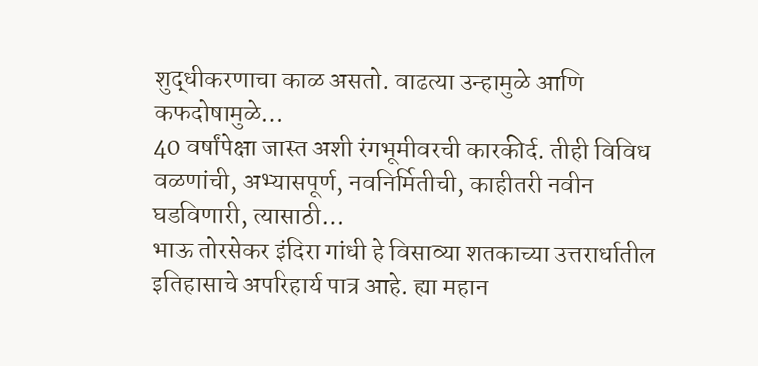शुद्धीकरणाचा काळ असतो. वाढत्या उन्हामुळे आणि कफदोषामुळे…
40 वर्षांपेक्षा जास्त अशी रंगभूमीवरची कारकीर्द. तीही विविध वळणांची, अभ्यासपूर्ण, नवनिर्मितीची, काहीतरी नवीन घडविणारी, त्यासाठी…
भाऊ तोरसेकर इंदिरा गांधी हे विसाव्या शतकाच्या उत्तरार्धातील इतिहासाचे अपरिहार्य पात्र आहे. ह्या महान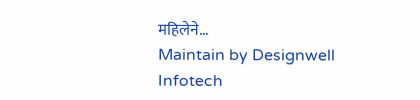महिलेने…
Maintain by Designwell Infotech